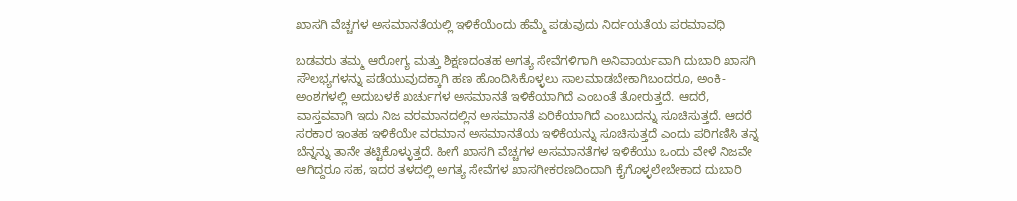ಖಾಸಗಿ ವೆಚ್ಚಗಳ ಅಸಮಾನತೆಯಲ್ಲಿ ಇಳಿಕೆಯೆಂದು ಹೆಮ್ಮೆ ಪಡುವುದು ನಿರ್ದಯತೆಯ ಪರಮಾವಧಿ

ಬಡವರು ತಮ್ಮ ಆರೋಗ್ಯ ಮತ್ತು ಶಿಕ್ಷಣದಂತಹ ಅಗತ್ಯ ಸೇವೆಗಳಿಗಾಗಿ ಅನಿವಾರ್ಯವಾಗಿ ದುಬಾರಿ ಖಾಸಗಿ ಸೌಲಭ್ಯಗಳನ್ನು ಪಡೆಯುವುದಕ್ಕಾಗಿ ಹಣ ಹೊಂದಿಸಿಕೊಳ್ಳಲು ಸಾಲಮಾಡಬೇಕಾಗಿಬಂದರೂ, ಅಂಕಿ-ಅಂಶಗಳಲ್ಲಿ ಅದುಬಳಕೆ ಖರ್ಚುಗಳ ಅಸಮಾನತೆ ಇಳಿಕೆಯಾಗಿದೆ ಎಂಬಂತೆ ತೋರುತ್ತದೆ. ಆದರೆ, ವಾಸ್ತವವಾಗಿ ಇದು ನಿಜ ವರಮಾನದಲ್ಲಿನ ಅಸಮಾನತೆ ಏರಿಕೆಯಾಗಿದೆ ಎಂಬುದನ್ನು ಸೂಚಿಸುತ್ತದೆ. ಆದರೆ ಸರಕಾರ ಇಂತಹ ಇಳಿಕೆಯೇ ವರಮಾನ ಅಸಮಾನತೆಯ ಇಳಿಕೆಯನ್ನು ಸೂಚಿಸುತ್ತದೆ ಎಂದು ಪರಿಗಣಿಸಿ ತನ್ನ ಬೆನ್ನನ್ನು ತಾನೇ ತಟ್ಟಿಕೊಳ್ಳುತ್ತದೆ. ಹೀಗೆ ಖಾಸಗಿ ವೆಚ್ಚಗಳ ಅಸಮಾನತೆಗಳ ಇಳಿಕೆಯು ಒಂದು ವೇಳೆ ನಿಜವೇ ಆಗಿದ್ದರೂ ಸಹ, ಇದರ ತಳದಲ್ಲಿ ಅಗತ್ಯ ಸೇವೆಗಳ ಖಾಸಗೀಕರಣದಿಂದಾಗಿ ಕೈಗೊಳ್ಳಲೇಬೇಕಾದ ದುಬಾರಿ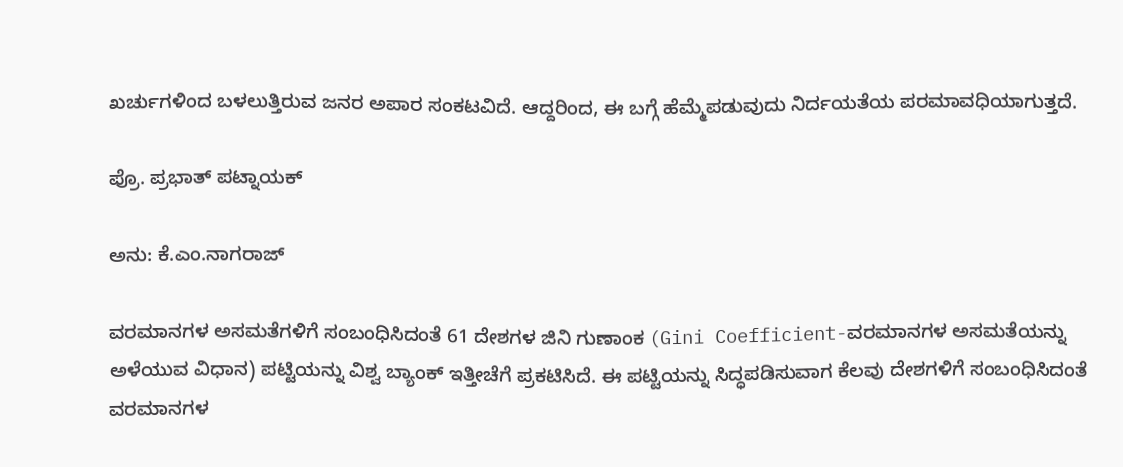ಖರ್ಚುಗಳಿಂದ ಬಳಲುತ್ತಿರುವ ಜನರ ಅಪಾರ ಸಂಕಟವಿದೆ. ಆದ್ದರಿಂದ, ಈ ಬಗ್ಗೆ ಹೆಮ್ಮೆಪಡುವುದು ನಿರ್ದಯತೆಯ ಪರಮಾವಧಿಯಾಗುತ್ತದೆ.

ಪ್ರೊ. ಪ್ರಭಾತ್ ಪಟ್ನಾಯಕ್

ಅನು: ಕೆ.ಎಂ.ನಾಗರಾಜ್

ವರಮಾನಗಳ ಅಸಮತೆಗಳಿಗೆ ಸಂಬಂಧಿಸಿದಂತೆ 61 ದೇಶಗಳ ಜಿನಿ ಗುಣಾಂಕ (Gini Coefficient-ವರಮಾನಗಳ ಅಸಮತೆಯನ್ನು ಅಳೆಯುವ ವಿಧಾನ) ಪಟ್ಟಿಯನ್ನು ವಿಶ್ವ ಬ್ಯಾಂಕ್ ಇತ್ತೀಚೆಗೆ ಪ್ರಕಟಿಸಿದೆ. ಈ ಪಟ್ಟಿಯನ್ನು ಸಿದ್ಧಪಡಿಸುವಾಗ ಕೆಲವು ದೇಶಗಳಿಗೆ ಸಂಬಂಧಿಸಿದಂತೆ ವರಮಾನಗಳ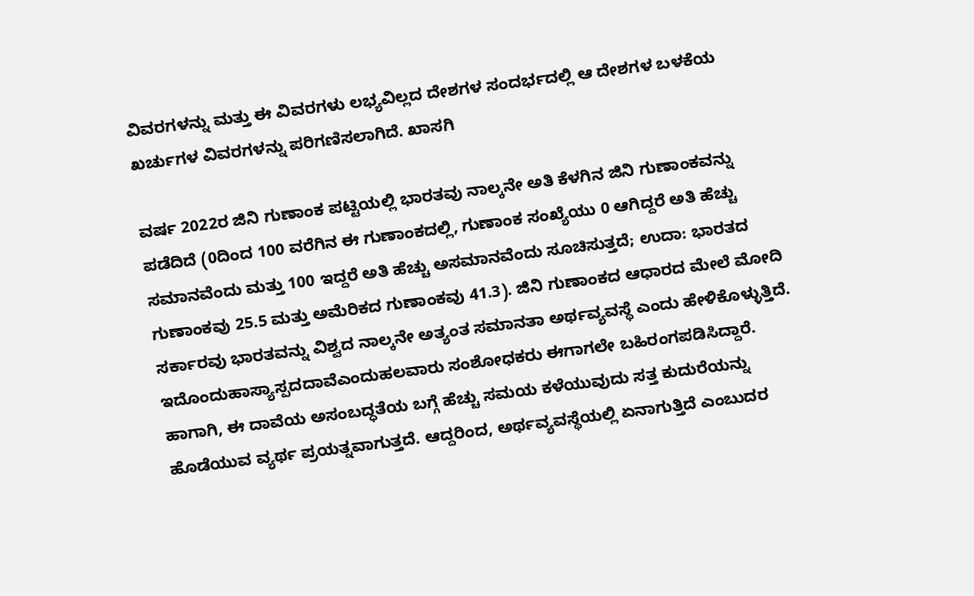ವಿವರಗಳನ್ನು ಮತ್ತು ಈ ವಿವರಗಳು ಲಭ್ಯವಿಲ್ಲದ ದೇಶಗಳ ಸಂದರ್ಭದಲ್ಲಿ ಆ ದೇಶಗಳ ಬಳಕೆಯ ಖರ್ಚುಗಳ ವಿವರಗಳನ್ನು ಪರಿಗಣಿಸಲಾಗಿದೆ. ಖಾಸಗಿ

ವರ್ಷ 2022ರ ಜಿನಿ ಗುಣಾಂಕ ಪಟ್ಟಿಯಲ್ಲಿ ಭಾರತವು ನಾಲ್ಕನೇ ಅತಿ ಕೆಳಗಿನ ಜಿನಿ ಗುಣಾಂಕವನ್ನು ಪಡೆದಿದೆ (0ದಿಂದ 100 ವರೆಗಿನ ಈ ಗುಣಾಂಕದಲ್ಲಿ, ಗುಣಾಂಕ ಸಂಖ್ಯೆಯು 0 ಆಗಿದ್ದರೆ ಅತಿ ಹೆಚ್ಚು ಸಮಾನವೆಂದು ಮತ್ತು 100 ಇದ್ದರೆ ಅತಿ ಹೆಚ್ಚು ಅಸಮಾನವೆಂದು ಸೂಚಿಸುತ್ತದೆ; ಉದಾ: ಭಾರತದ ಗುಣಾಂಕವು 25.5 ಮತ್ತು ಅಮೆರಿಕದ ಗುಣಾಂಕವು 41.3). ಜಿನಿ ಗುಣಾಂಕದ ಆಧಾರದ ಮೇಲೆ ಮೋದಿ ಸರ್ಕಾರವು ಭಾರತವನ್ನು ವಿಶ್ವದ ನಾಲ್ಕನೇ ಅತ್ಯಂತ ಸಮಾನತಾ ಅರ್ಥವ್ಯವಸ್ಥೆ ಎಂದು ಹೇಳಿಕೊಳ್ಳುತ್ತಿದೆ. ಇದೊಂದುಹಾಸ್ಯಾಸ್ಪದದಾವೆಎಂದುಹಲವಾರು ಸಂಶೋಧಕರು ಈಗಾಗಲೇ ಬಹಿರಂಗಪಡಿಸಿದ್ದಾರೆ. ಹಾಗಾಗಿ, ಈ ದಾವೆಯ ಅಸಂಬದ್ಧತೆಯ ಬಗ್ಗೆ ಹೆಚ್ಚು ಸಮಯ ಕಳೆಯುವುದು ಸತ್ತ ಕುದುರೆಯನ್ನು ಹೊಡೆಯುವ ವ್ಯರ್ಥ ಪ್ರಯತ್ನವಾಗುತ್ತದೆ. ಆದ್ದರಿಂದ, ಅರ್ಥವ್ಯವಸ್ಥೆಯಲ್ಲಿ ಏನಾಗುತ್ತಿದೆ ಎಂಬುದರ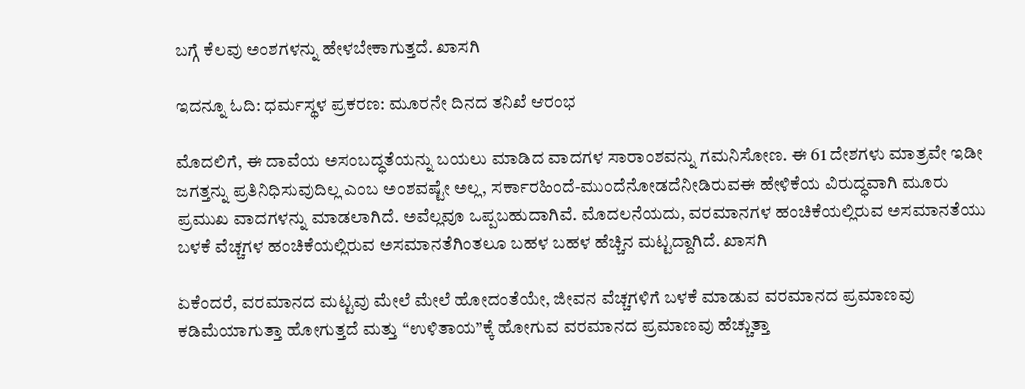ಬಗ್ಗೆ ಕೆಲವು ಅಂಶಗಳನ್ನು ಹೇಳಬೇಕಾಗುತ್ತದೆ. ಖಾಸಗಿ

ಇದನ್ನೂ ಓದಿ: ಧರ್ಮಸ್ಥಳ ಪ್ರಕರಣ: ಮೂರನೇ ದಿನದ ತನಿಖೆ ಆರಂಭ

ಮೊದಲಿಗೆ, ಈ ದಾವೆಯ ಅಸಂಬದ್ಧತೆಯನ್ನು ಬಯಲು ಮಾಡಿದ ವಾದಗಳ ಸಾರಾಂಶವನ್ನು ಗಮನಿಸೋಣ. ಈ 61 ದೇಶಗಳು ಮಾತ್ರವೇ ಇಡೀ ಜಗತ್ತನ್ನು ಪ್ರತಿನಿಧಿಸುವುದಿಲ್ಲ ಎಂಬ ಅಂಶವಷ್ಟೇ ಅಲ್ಲ, ಸರ್ಕಾರಹಿಂದೆ-ಮುಂದೆನೋಡದೆನೀಡಿರುವಈ ಹೇಳಿಕೆಯ ವಿರುದ್ಧವಾಗಿ ಮೂರು ಪ್ರಮುಖ ವಾದಗಳನ್ನು ಮಾಡಲಾಗಿದೆ. ಅವೆಲ್ಲವೂ ಒಪ್ಪಬಹುದಾಗಿವೆ. ಮೊದಲನೆಯದು, ವರಮಾನಗಳ ಹಂಚಿಕೆಯಲ್ಲಿರುವ ಅಸಮಾನತೆಯು ಬಳಕೆ ವೆಚ್ಚಗಳ ಹಂಚಿಕೆಯಲ್ಲಿರುವ ಅಸಮಾನತೆಗಿಂತಲೂ ಬಹಳ ಬಹಳ ಹೆಚ್ಚಿನ ಮಟ್ಟದ್ದಾಗಿದೆ. ಖಾಸಗಿ

ಏಕೆಂದರೆ, ವರಮಾನದ ಮಟ್ಟವು ಮೇಲೆ ಮೇಲೆ ಹೋದಂತೆಯೇ, ಜೀವನ ವೆಚ್ಚಗಳಿಗೆ ಬಳಕೆ ಮಾಡುವ ವರಮಾನದ ಪ್ರಮಾಣವು ಕಡಿಮೆಯಾಗುತ್ತಾ ಹೋಗುತ್ತದೆ ಮತ್ತು “ಉಳಿತಾಯ”ಕ್ಕೆ ಹೋಗುವ ವರಮಾನದ ಪ್ರಮಾಣವು ಹೆಚ್ಚುತ್ತಾ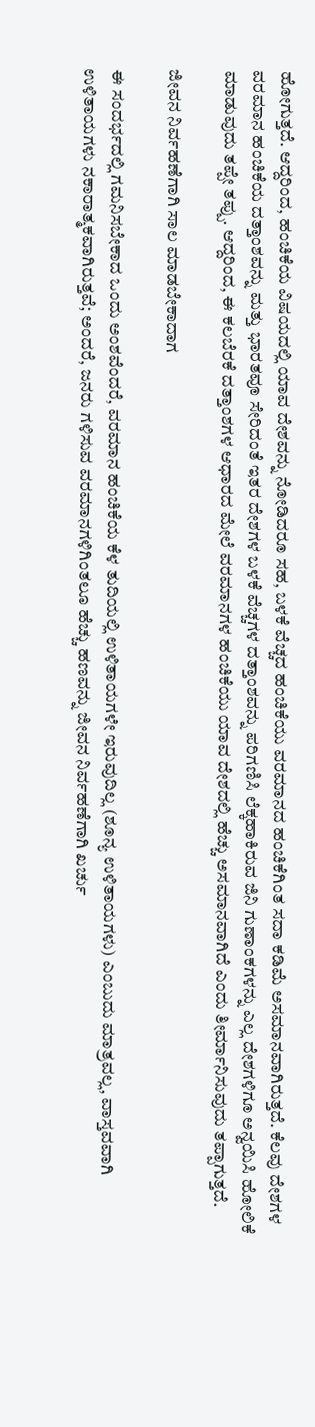ಹೋಗುತ್ತದೆ. ಆದ್ದರಿಂದ, ಹಂಚಿಕೆಯ ವಿಷಯದಲ್ಲಿ ಯಾವ ದೇಶವನ್ನು ನೋಡಿದರೂ ಸಹ, ಬಳಕೆ ವೆಚ್ಚದ ಹಂಚಿಕೆಯು ವರಮಾನದ ಹಂಚಿಕೆಗಿಂತ ಸದಾ ಕಡಿಮೆ ಅಸಮಾನವಾಗಿರುತ್ತದೆ. ಕೆಲವು ದೇಶಗಳ ವರಮಾನ ಹಂಚಿಕೆಯ ದತ್ತಾಂಶವನ್ನು ಮತ್ತು ಭಾರತವೂ ಸೇರಿದಂತೆ ಇತರ ದೇಶಗಳ ಬಳಕೆ ವೆಚ್ಚಗಳ ದತ್ತಾಂಶವನ್ನು ಪರಿಗಣಿಸಿ ಲೆಕ್ಕಹಾಕಿರುವ ಜಿನಿ ಗುಣಾಂಕಗಳನ್ನು ಎಲ್ಲ ದೇಶಗಳಿಗೂ ಅನ್ವಯಿಸಿ ಹೋಲಿಕೆ ಮಾಡುವುದು ತಪ್ಪೇ ತಪ್ಪು. ಆದ್ದರಿಂದ, ಈ ಕಲಬೆರಕೆ ದತ್ತಾಂಶಗಳ ಆಧಾರದ ಮೇಲೆ ವರಮಾನಗಳ ಹಂಚಿಕೆಯು ಯಾವ ದೇಶದಲ್ಲಿ ಹೆಚ್ಚು ಅಸಮಾನವಾಗಿದೆ ಎಂದು ತೀರ್ಮಾನಿಸುವುದು ತಪ್ಪಾಗುತ್ತದೆ.

ಜೀವನ ನಿರ್ವಹಣೆಗಾಗಿ ಸಾಲ ಮಾಡಬೇಕಾದಾಗ

ಈ ಸಂದರ್ಭದಲ್ಲಿ ಗಮನಿಸಬೇಕಾದ ಒಂದು ಅಂಶವೆಂದರೆ, ವರಮಾನ ಹಂಚಿಕೆಯ ಕೆಳ ತುದಿಯಲ್ಲಿ ಉಳಿತಾಯಗಳೇ ಇರುವುದಿಲ್ಲ (ಶೂನ್ಯ ಉಳಿತಾಯಗಳು) ಎಂಬುದು ಮಾತ್ರವಲ್ಲ, ವಾಸ್ತವವಾಗಿ ಉಳಿತಾಯಗಳು ನಕಾರಾತ್ಮಕವಾಗಿರುತ್ತವೆ; ಅಂದರೆ, ಜನರು ಗಳಿಸುವ ವರಮಾನಗಳಿಗಿಂತಲೂ ಹೆಚ್ಚು ಹಣವನ್ನು ಜೀವನ ನಿರ್ವಹಣೆಗಾಗಿ ಖರ್ಚು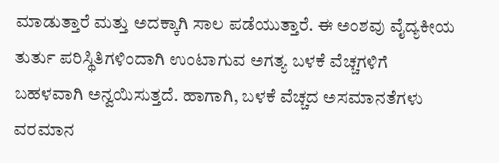ಮಾಡುತ್ತಾರೆ ಮತ್ತು ಅದಕ್ಕಾಗಿ ಸಾಲ ಪಡೆಯುತ್ತಾರೆ. ಈ ಅಂಶವು ವೈದ್ಯಕೀಯ ತುರ್ತು ಪರಿಸ್ಥಿತಿಗಳಿಂದಾಗಿ ಉಂಟಾಗುವ ಅಗತ್ಯ ಬಳಕೆ ವೆಚ್ಚಗಳಿಗೆ ಬಹಳವಾಗಿ ಅನ್ವಯಿಸುತ್ತದೆ. ಹಾಗಾಗಿ, ಬಳಕೆ ವೆಚ್ಚದ ಅಸಮಾನತೆಗಳು ವರಮಾನ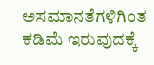ಅಸಮಾನತೆಗಳಿಗಿಂತ ಕಡಿಮೆ ಇರುವುದಕ್ಕೆ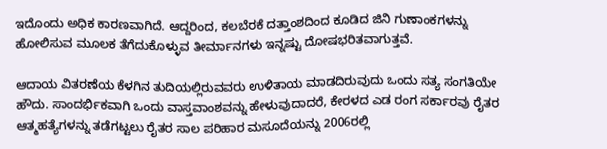ಇದೊಂದು ಅಧಿಕ ಕಾರಣವಾಗಿದೆ. ಆದ್ದರಿಂದ, ಕಲಬೆರಕೆ ದತ್ತಾಂಶದಿಂದ ಕೂಡಿದ ಜಿನಿ ಗುಣಾಂಕಗಳನ್ನು ಹೋಲಿಸುವ ಮೂಲಕ ತೆಗೆದುಕೊಳ್ಳುವ ತೀರ್ಮಾನಗಳು ಇನ್ನಷ್ಟು ದೋಷಭರಿತವಾಗುತ್ತವೆ.

ಆದಾಯ ವಿತರಣೆಯ ಕೆಳಗಿನ ತುದಿಯಲ್ಲಿರುವವರು ಉಳಿತಾಯ ಮಾಡದಿರುವುದು ಒಂದು ಸತ್ಯ ಸಂಗತಿಯೇ ಹೌದು. ಸಾಂದರ್ಭಿಕವಾಗಿ ಒಂದು ವಾಸ್ತವಾಂಶವನ್ನು ಹೇಳುವುದಾದರೆ, ಕೇರಳದ ಎಡ ರಂಗ ಸರ್ಕಾರವು ರೈತರ ಆತ್ಮಹತ್ಯೆಗಳನ್ನು ತಡೆಗಟ್ಟಲು ರೈತರ ಸಾಲ ಪರಿಹಾರ ಮಸೂದೆಯನ್ನು 2006ರಲ್ಲಿ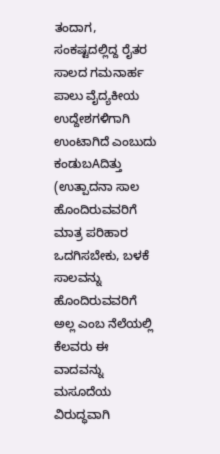ತಂದಾಗ, ಸಂಕಷ್ಟದಲ್ಲಿದ್ದ ರೈತರ ಸಾಲದ ಗಮನಾರ್ಹ ಪಾಲು ವೈದ್ಯಕೀಯ ಉದ್ದೇಶಗಳಿಗಾಗಿ ಉಂಟಾಗಿದೆ ಎಂಬುದು ಕಂಡುಬAದಿತ್ತು (ಉತ್ಪಾದನಾ ಸಾಲ ಹೊಂದಿರುವವರಿಗೆ ಮಾತ್ರ ಪರಿಹಾರ ಒದಗಿಸಬೇಕು, ಬಳಕೆ ಸಾಲವನ್ನು ಹೊಂದಿರುವವರಿಗೆ ಅಲ್ಲ ಎಂಬ ನೆಲೆಯಲ್ಲಿ ಕೆಲವರು ಈ ವಾದವನ್ನು ಮಸೂದೆಯ ವಿರುದ್ಧವಾಗಿ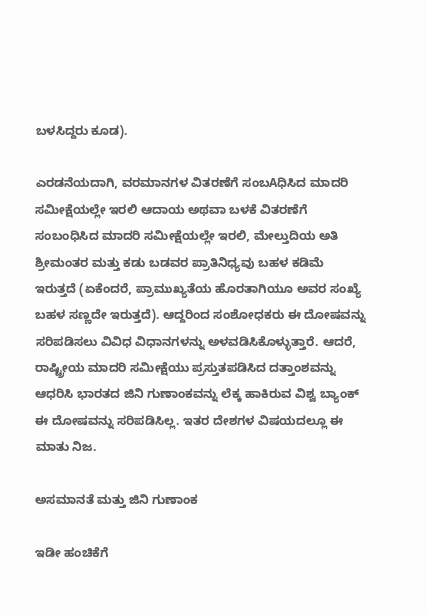ಬಳಸಿದ್ದರು ಕೂಡ).

ಎರಡನೆಯದಾಗಿ, ವರಮಾನಗಳ ವಿತರಣೆಗೆ ಸಂಬAಧಿಸಿದ ಮಾದರಿ ಸಮೀಕ್ಷೆಯಲ್ಲೇ ಇರಲಿ ಆದಾಯ ಅಥವಾ ಬಳಕೆ ವಿತರಣೆಗೆ ಸಂಬಂಧಿಸಿದ ಮಾದರಿ ಸಮೀಕ್ಷೆಯಲ್ಲೇ ಇರಲಿ, ಮೇಲ್ತುದಿಯ ಅತಿ ಶ್ರೀಮಂತರ ಮತ್ತು ಕಡು ಬಡವರ ಪ್ರಾತಿನಿಧ್ಯವು ಬಹಳ ಕಡಿಮೆ ಇರುತ್ತದೆ (ಏಕೆಂದರೆ, ಪ್ರಾಮುಖ್ಯತೆಯ ಹೊರತಾಗಿಯೂ ಅವರ ಸಂಖ್ಯೆ ಬಹಳ ಸಣ್ಣದೇ ಇರುತ್ತದೆ). ಆದ್ದರಿಂದ ಸಂಶೋಧಕರು ಈ ದೋಷವನ್ನು ಸರಿಪಡಿಸಲು ವಿವಿಧ ವಿಧಾನಗಳನ್ನು ಅಳವಡಿಸಿಕೊಳ್ಳುತ್ತಾರೆ. ಆದರೆ, ರಾಷ್ಟ್ರೀಯ ಮಾದರಿ ಸಮೀಕ್ಷೆಯು ಪ್ರಸ್ತುತಪಡಿಸಿದ ದತ್ತಾಂಶವನ್ನು ಆಧರಿಸಿ ಭಾರತದ ಜಿನಿ ಗುಣಾಂಕವನ್ನು ಲೆಕ್ಕ ಹಾಕಿರುವ ವಿಶ್ವ ಬ್ಯಾಂಕ್ ಈ ದೋಷವನ್ನು ಸರಿಪಡಿಸಿಲ್ಲ. ಇತರ ದೇಶಗಳ ವಿಷಯದಲ್ಲೂ ಈ ಮಾತು ನಿಜ.

ಅಸಮಾನತೆ ಮತ್ತು ಜಿನಿ ಗುಣಾಂಕ

ಇಡೀ ಹಂಚಿಕೆಗೆ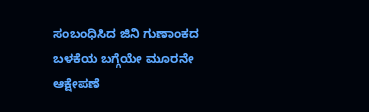ಸಂಬಂಧಿಸಿದ ಜಿನಿ ಗುಣಾಂಕದ ಬಳಕೆಯ ಬಗ್ಗೆಯೇ ಮೂರನೇ ಆಕ್ಷೇಪಣೆ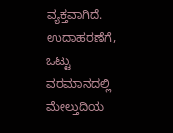ವ್ಯಕ್ತವಾಗಿದೆ. ಉದಾಹರಣೆಗೆ, ಒಟ್ಟು ವರಮಾನದಲ್ಲಿ ಮೇಲ್ತುದಿಯ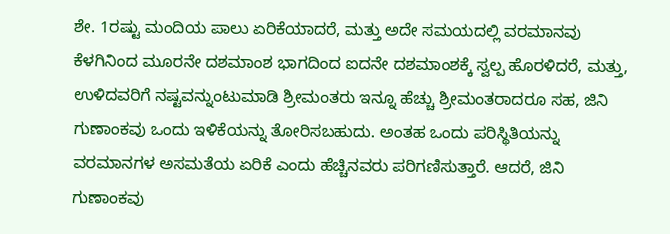ಶೇ. 1ರಷ್ಟು ಮಂದಿಯ ಪಾಲು ಏರಿಕೆಯಾದರೆ, ಮತ್ತು ಅದೇ ಸಮಯದಲ್ಲಿ ವರಮಾನವು ಕೆಳಗಿನಿಂದ ಮೂರನೇ ದಶಮಾಂಶ ಭಾಗದಿಂದ ಐದನೇ ದಶಮಾಂಶಕ್ಕೆ ಸ್ವಲ್ಪ ಹೊರಳಿದರೆ, ಮತ್ತು, ಉಳಿದವರಿಗೆ ನಷ್ಟವನ್ನುಂಟುಮಾಡಿ ಶ್ರೀಮಂತರು ಇನ್ನೂ ಹೆಚ್ಚು ಶ್ರೀಮಂತರಾದರೂ ಸಹ, ಜಿನಿ ಗುಣಾಂಕವು ಒಂದು ಇಳಿಕೆಯನ್ನು ತೋರಿಸಬಹುದು. ಅಂತಹ ಒಂದು ಪರಿಸ್ಥಿತಿಯನ್ನು ವರಮಾನಗಳ ಅಸಮತೆಯ ಏರಿಕೆ ಎಂದು ಹೆಚ್ಚಿನವರು ಪರಿಗಣಿಸುತ್ತಾರೆ. ಆದರೆ, ಜಿನಿ ಗುಣಾಂಕವು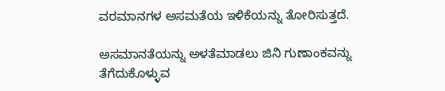ವರಮಾನಗಳ ಅಸಮತೆಯ ಇಳಿಕೆಯನ್ನು ತೋರಿಸುತ್ತದೆ.

ಅಸಮಾನತೆಯನ್ನು ಅಳತೆಮಾಡಲು ಜಿನಿ ಗುಣಾಂಕವನ್ನು ತೆಗೆದುಕೊಳ್ಳುವ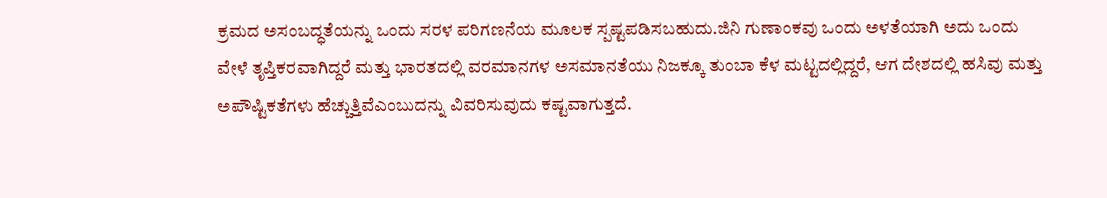ಕ್ರಮದ ಅಸಂಬದ್ಧತೆಯನ್ನು ಒಂದು ಸರಳ ಪರಿಗಣನೆಯ ಮೂಲಕ ಸ್ಪಷ್ಟಪಡಿಸಬಹುದು.ಜಿನಿ ಗುಣಾಂಕವು ಒಂದು ಅಳತೆಯಾಗಿ ಅದು ಒಂದು ವೇಳೆ ತೃಪ್ತಿಕರವಾಗಿದ್ದರೆ ಮತ್ತು ಭಾರತದಲ್ಲಿ ವರಮಾನಗಳ ಅಸಮಾನತೆಯು ನಿಜಕ್ಕೂ ತುಂಬಾ ಕೆಳ ಮಟ್ಟದಲ್ಲಿದ್ದರೆ, ಆಗ ದೇಶದಲ್ಲಿ ಹಸಿವು ಮತ್ತು ಅಪೌಷ್ಟಿಕತೆಗಳು ಹೆಚ್ಚುತ್ತಿವೆಎಂಬುದನ್ನು ವಿವರಿಸುವುದು ಕಷ್ಟವಾಗುತ್ತದೆ.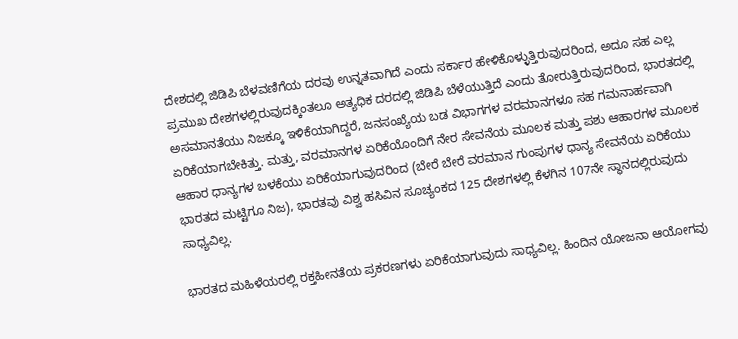ದೇಶದಲ್ಲಿ ಜಿಡಿಪಿ ಬೆಳವಣಿಗೆಯ ದರವು ಉನ್ನತವಾಗಿದೆ ಎಂದು ಸರ್ಕಾರ ಹೇಳಿಕೊಳ್ಳುತ್ತಿರುವುದರಿಂದ, ಅದೂ ಸಹ ಎಲ್ಲ ಪ್ರಮುಖ ದೇಶಗಳಲ್ಲಿರುವುದಕ್ಕಿಂತಲೂ ಅತ್ಯಧಿಕ ದರದಲ್ಲಿ ಜಿಡಿಪಿ ಬೆಳೆಯುತ್ತಿದೆ ಎಂದು ತೋರುತ್ತಿರುವುದರಿಂದ, ಭಾರತದಲ್ಲಿ ಅಸಮಾನತೆಯು ನಿಜಕ್ಕೂ ಇಳಿಕೆಯಾಗಿದ್ದರೆ, ಜನಸಂಖ್ಯೆಯ ಬಡ ವಿಭಾಗಗಳ ವರಮಾನಗಳೂ ಸಹ ಗಮನಾರ್ಹವಾಗಿ ಏರಿಕೆಯಾಗಬೇಕಿತ್ತು. ಮತ್ತು, ವರಮಾನಗಳ ಏರಿಕೆಯೊಂದಿಗೆ ನೇರ ಸೇವನೆಯ ಮೂಲಕ ಮತ್ತು ಪಶು ಆಹಾರಗಳ ಮೂಲಕ ಆಹಾರ ಧಾನ್ಯಗಳ ಬಳಕೆಯು ಏರಿಕೆಯಾಗುವುದರಿಂದ (ಬೇರೆ ಬೇರೆ ವರಮಾನ ಗುಂಪುಗಳ ಧಾನ್ಯ ಸೇವನೆಯ ಏರಿಕೆಯು ಭಾರತದ ಮಟ್ಟಿಗೂ ನಿಜ), ಭಾರತವು ವಿಶ್ವ ಹಸಿವಿನ ಸೂಚ್ಯಂಕದ 125 ದೇಶಗಳಲ್ಲಿ ಕೆಳಗಿನ 107ನೇ ಸ್ಥಾನದಲ್ಲಿರುವುದು ಸಾಧ್ಯವಿಲ್ಲ.

ಭಾರತದ ಮಹಿಳೆಯರಲ್ಲಿ ರಕ್ತಹೀನತೆಯ ಪ್ರಕರಣಗಳು ಏರಿಕೆಯಾಗುವುದು ಸಾಧ್ಯವಿಲ್ಲ. ಹಿಂದಿನ ಯೋಜನಾ ಆಯೋಗವು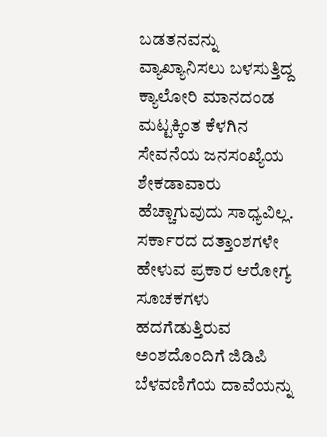ಬಡತನವನ್ನು ವ್ಯಾಖ್ಯಾನಿಸಲು ಬಳಸುತ್ತಿದ್ದ ಕ್ಯಾಲೋರಿ ಮಾನದಂಡ ಮಟ್ಟಕ್ಕಿಂತ ಕೆಳಗಿನ ಸೇವನೆಯ ಜನಸಂಖ್ಯೆಯ ಶೇಕಡಾವಾರು ಹೆಚ್ಚಾಗುವುದು ಸಾಧ್ಯವಿಲ್ಲ. ಸರ್ಕಾರದ ದತ್ತಾಂಶಗಳೇ ಹೇಳುವ ಪ್ರಕಾರ ಆರೋಗ್ಯ ಸೂಚಕಗಳು ಹದಗೆಡುತ್ತಿರುವ ಅಂಶದೊಂದಿಗೆ ಜಿಡಿಪಿ ಬೆಳವಣಿಗೆಯ ದಾವೆಯನ್ನು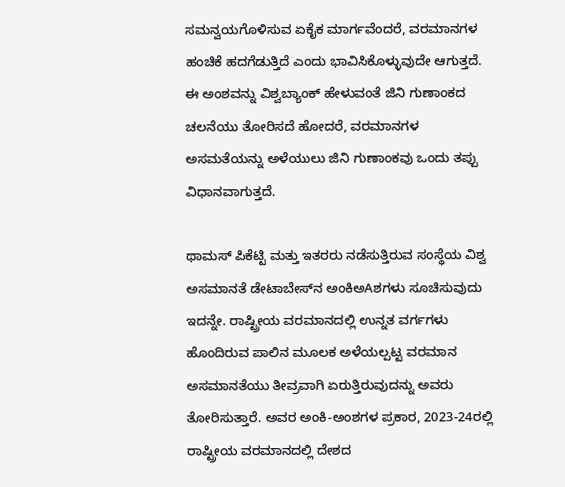ಸಮನ್ವಯಗೊಳಿಸುವ ಏಕೈಕ ಮಾರ್ಗವೆಂದರೆ, ವರಮಾನಗಳ ಹಂಚಿಕೆ ಹದಗೆಡುತ್ತಿದೆ ಎಂದು ಭಾವಿಸಿಕೊಳ್ಳುವುದೇ ಆಗುತ್ತದೆ. ಈ ಅಂಶವನ್ನು ವಿಶ್ವಬ್ಯಾಂಕ್ ಹೇಳುವಂತೆ ಜಿನಿ ಗುಣಾಂಕದ ಚಲನೆಯು ತೋರಿಸದೆ ಹೋದರೆ, ವರಮಾನಗಳ ಅಸಮತೆಯನ್ನು ಅಳೆಯುಲು ಜಿನಿ ಗುಣಾಂಕವು ಒಂದು ತಪ್ಪು ವಿಧಾನವಾಗುತ್ತದೆ.

ಥಾಮಸ್ ಪಿಕೆಟ್ಟಿ ಮತ್ತು ಇತರರು ನಡೆಸುತ್ತಿರುವ ಸಂಸ್ಥೆಯ ವಿಶ್ವ ಅಸಮಾನತೆ ಡೇಟಾಬೇಸ್‌ನ ಅಂಕಿಅAಶಗಳು ಸೂಚಿಸುವುದು ಇದನ್ನೇ. ರಾಷ್ಟ್ರೀಯ ವರಮಾನದಲ್ಲಿ ಉನ್ನತ ವರ್ಗಗಳು ಹೊಂದಿರುವ ಪಾಲಿನ ಮೂಲಕ ಅಳೆಯಲ್ಪಟ್ಟ ವರಮಾನ ಅಸಮಾನತೆಯು ತೀವ್ರವಾಗಿ ಏರುತ್ತಿರುವುದನ್ನು ಅವರು ತೋರಿಸುತ್ತಾರೆ. ಅವರ ಅಂಕಿ-ಅಂಶಗಳ ಪ್ರಕಾರ, 2023-24ರಲ್ಲಿ ರಾಷ್ಟ್ರೀಯ ವರಮಾನದಲ್ಲಿ ದೇಶದ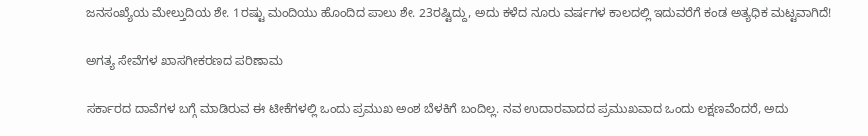ಜನಸಂಖ್ಯೆಯ ಮೇಲ್ತುದಿಯ ಶೇ. 1ರಷ್ಟು ಮಂದಿಯು ಹೊಂದಿದ ಪಾಲು ಶೇ. 23ರಷ್ಟಿದ್ದು, ಅದು ಕಳೆದ ನೂರು ವರ್ಷಗಳ ಕಾಲದಲ್ಲಿ ಇದುವರೆಗೆ ಕಂಡ ಅತ್ಯಧಿಕ ಮಟ್ಟವಾಗಿದೆ!

ಅಗತ್ಯ ಸೇವೆಗಳ ಖಾಸಗೀಕರಣದ ಪರಿಣಾಮ

ಸರ್ಕಾರದ ದಾವೆಗಳ ಬಗ್ಗೆ ಮಾಡಿರುವ ಈ ಟೀಕೆಗಳಲ್ಲಿ ಒಂದು ಪ್ರಮುಖ ಅಂಶ ಬೆಳಕಿಗೆ ಬಂದಿಲ್ಲ. ನವ ಉದಾರವಾದದ ಪ್ರಮುಖವಾದ ಒಂದು ಲಕ್ಷಣವೆಂದರೆ, ಅದು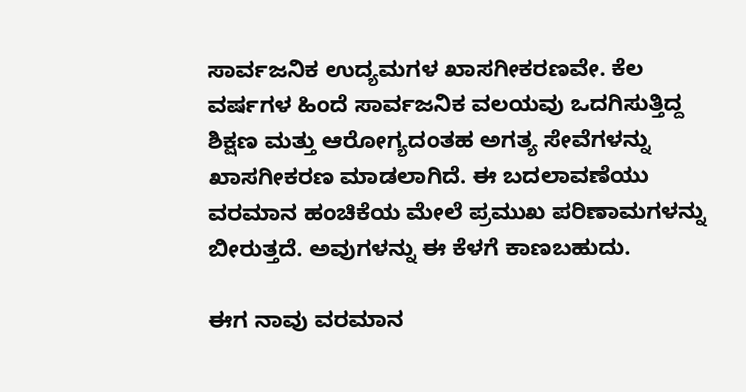ಸಾರ್ವಜನಿಕ ಉದ್ಯಮಗಳ ಖಾಸಗೀಕರಣವೇ. ಕೆಲ ವರ್ಷಗಳ ಹಿಂದೆ ಸಾರ್ವಜನಿಕ ವಲಯವು ಒದಗಿಸುತ್ತಿದ್ದ ಶಿಕ್ಷಣ ಮತ್ತು ಆರೋಗ್ಯದಂತಹ ಅಗತ್ಯ ಸೇವೆಗಳನ್ನು ಖಾಸಗೀಕರಣ ಮಾಡಲಾಗಿದೆ. ಈ ಬದಲಾವಣೆಯು ವರಮಾನ ಹಂಚಿಕೆಯ ಮೇಲೆ ಪ್ರಮುಖ ಪರಿಣಾಮಗಳನ್ನು ಬೀರುತ್ತದೆ. ಅವುಗಳನ್ನು ಈ ಕೆಳಗೆ ಕಾಣಬಹುದು.

ಈಗ ನಾವು ವರಮಾನ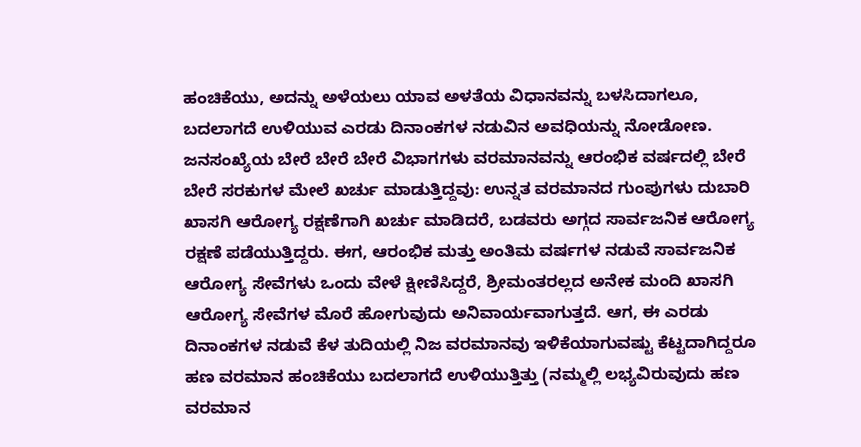ಹಂಚಿಕೆಯು, ಅದನ್ನು ಅಳೆಯಲು ಯಾವ ಅಳತೆಯ ವಿಧಾನವನ್ನು ಬಳಸಿದಾಗಲೂ, ಬದಲಾಗದೆ ಉಳಿಯುವ ಎರಡು ದಿನಾಂಕಗಳ ನಡುವಿನ ಅವಧಿಯನ್ನು ನೋಡೋಣ. ಜನಸಂಖ್ಯೆಯ ಬೇರೆ ಬೇರೆ ಬೇರೆ ವಿಭಾಗಗಳು ವರಮಾನವನ್ನು ಆರಂಭಿಕ ವರ್ಷದಲ್ಲಿ ಬೇರೆ ಬೇರೆ ಸರಕುಗಳ ಮೇಲೆ ಖರ್ಚು ಮಾಡುತ್ತಿದ್ದವು: ಉನ್ನತ ವರಮಾನದ ಗುಂಪುಗಳು ದುಬಾರಿ ಖಾಸಗಿ ಆರೋಗ್ಯ ರಕ್ಷಣೆಗಾಗಿ ಖರ್ಚು ಮಾಡಿದರೆ, ಬಡವರು ಅಗ್ಗದ ಸಾರ್ವಜನಿಕ ಆರೋಗ್ಯ ರಕ್ಷಣೆ ಪಡೆಯುತ್ತಿದ್ದರು. ಈಗ, ಆರಂಭಿಕ ಮತ್ತು ಅಂತಿಮ ವರ್ಷಗಳ ನಡುವೆ ಸಾರ್ವಜನಿಕ ಆರೋಗ್ಯ ಸೇವೆಗಳು ಒಂದು ವೇಳೆ ಕ್ಷೀಣಿಸಿದ್ದರೆ, ಶ್ರೀಮಂತರಲ್ಲದ ಅನೇಕ ಮಂದಿ ಖಾಸಗಿ ಆರೋಗ್ಯ ಸೇವೆಗಳ ಮೊರೆ ಹೋಗುವುದು ಅನಿವಾರ್ಯವಾಗುತ್ತದೆ. ಆಗ, ಈ ಎರಡು ದಿನಾಂಕಗಳ ನಡುವೆ ಕೆಳ ತುದಿಯಲ್ಲಿ ನಿಜ ವರಮಾನವು ಇಳಿಕೆಯಾಗುವಷ್ಟು ಕೆಟ್ಟದಾಗಿದ್ದರೂ ಹಣ ವರಮಾನ ಹಂಚಿಕೆಯು ಬದಲಾಗದೆ ಉಳಿಯುತ್ತಿತ್ತು (ನಮ್ಮಲ್ಲಿ ಲಭ್ಯವಿರುವುದು ಹಣ ವರಮಾನ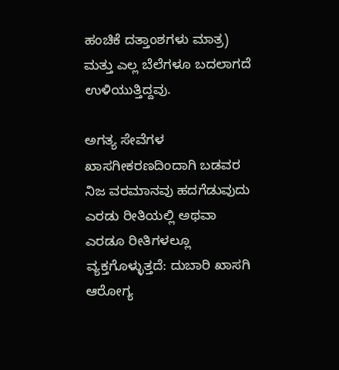ಹಂಚಿಕೆ ದತ್ತಾಂಶಗಳು ಮಾತ್ರ) ಮತ್ತು ಎಲ್ಲ ಬೆಲೆಗಳೂ ಬದಲಾಗದೆ ಉಳಿಯುತ್ತಿದ್ದವು.

ಅಗತ್ಯ ಸೇವೆಗಳ ಖಾಸಗೀಕರಣದಿಂದಾಗಿ ಬಡವರ ನಿಜ ವರಮಾನವು ಹದಗೆಡುವುದು ಎರಡು ರೀತಿಯಲ್ಲಿ ಅಥವಾ ಎರಡೂ ರೀತಿಗಳಲ್ಲೂ ವ್ಯಕ್ತಗೊಳ್ಳುತ್ತದೆ: ದುಬಾರಿ ಖಾಸಗಿ ಆರೋಗ್ಯ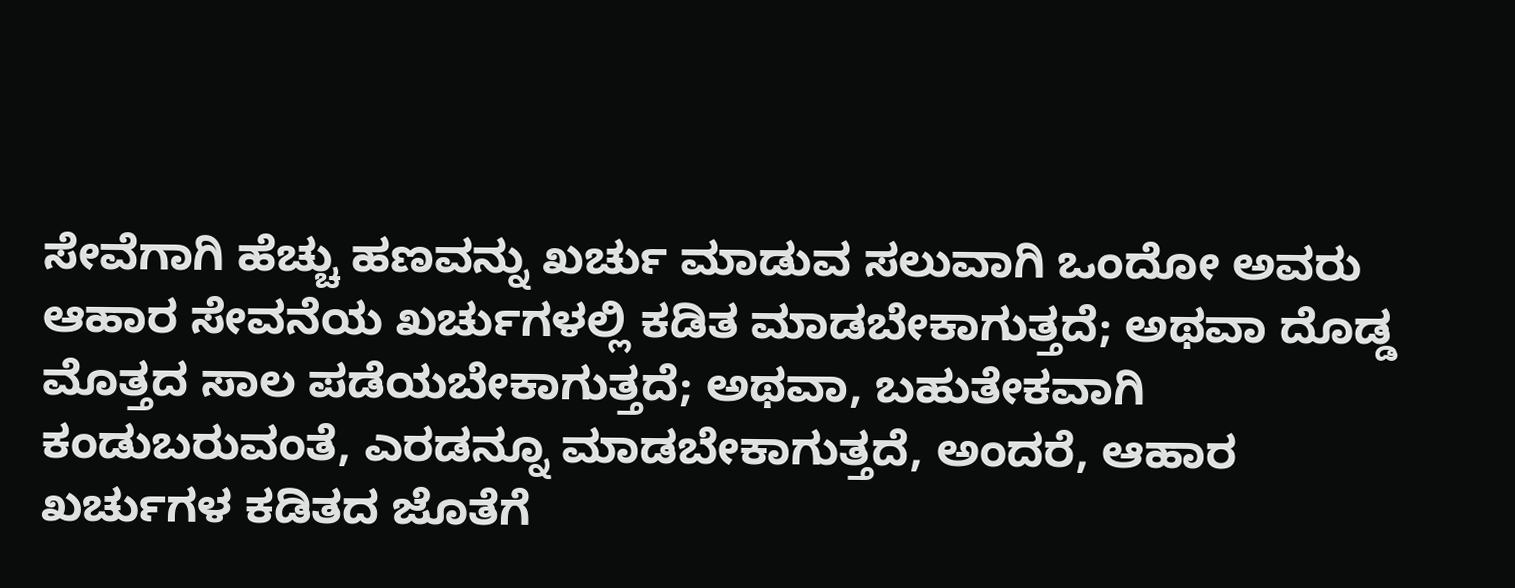ಸೇವೆಗಾಗಿ ಹೆಚ್ಚು ಹಣವನ್ನು ಖರ್ಚು ಮಾಡುವ ಸಲುವಾಗಿ ಒಂದೋ ಅವರು ಆಹಾರ ಸೇವನೆಯ ಖರ್ಚುಗಳಲ್ಲಿ ಕಡಿತ ಮಾಡಬೇಕಾಗುತ್ತದೆ; ಅಥವಾ ದೊಡ್ಡ ಮೊತ್ತದ ಸಾಲ ಪಡೆಯಬೇಕಾಗುತ್ತದೆ; ಅಥವಾ, ಬಹುತೇಕವಾಗಿ ಕಂಡುಬರುವಂತೆ, ಎರಡನ್ನೂ ಮಾಡಬೇಕಾಗುತ್ತದೆ, ಅಂದರೆ, ಆಹಾರ ಖರ್ಚುಗಳ ಕಡಿತದ ಜೊತೆಗೆ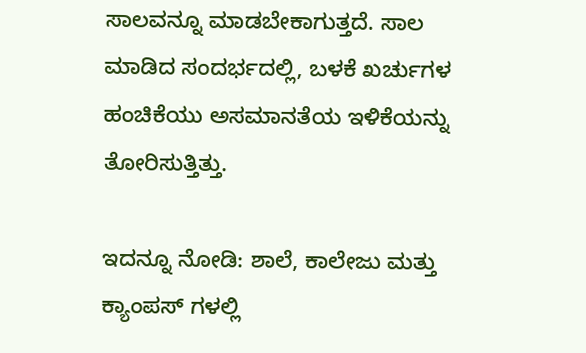ಸಾಲವನ್ನೂ ಮಾಡಬೇಕಾಗುತ್ತದೆ. ಸಾಲ ಮಾಡಿದ ಸಂದರ್ಭದಲ್ಲಿ, ಬಳಕೆ ಖರ್ಚುಗಳ ಹಂಚಿಕೆಯು ಅಸಮಾನತೆಯ ಇಳಿಕೆಯನ್ನು ತೋರಿಸುತ್ತಿತ್ತು.

ಇದನ್ನೂ ನೋಡಿ: ಶಾಲೆ, ಕಾಲೇಜು ಮತ್ತು ಕ್ಯಾಂಪಸ್ ಗಳಲ್ಲಿ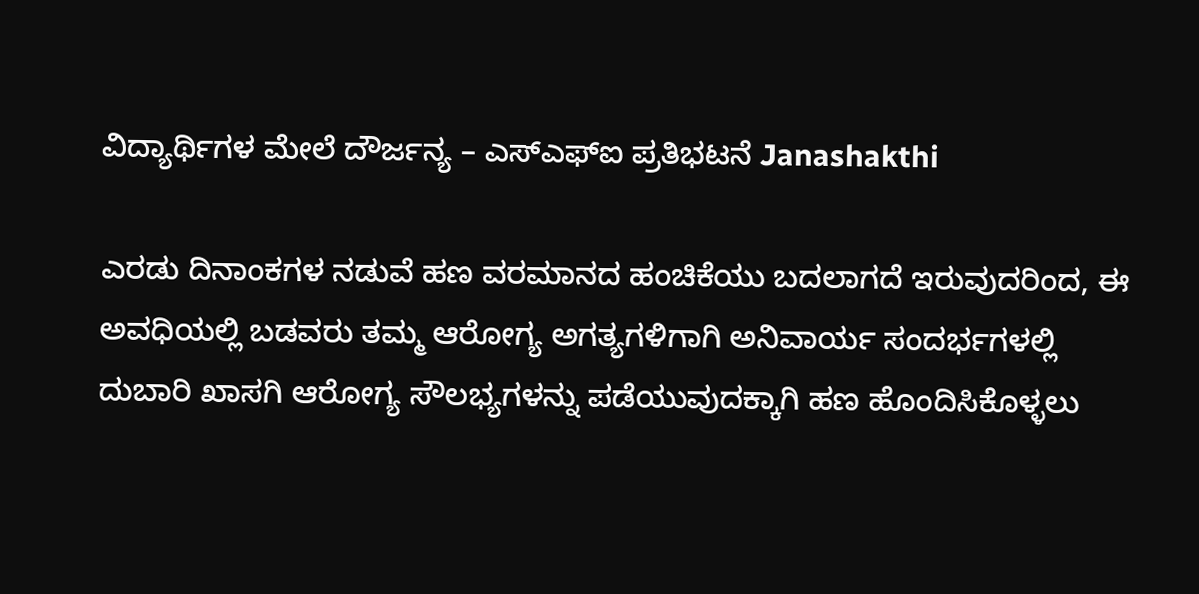ವಿದ್ಯಾರ್ಥಿಗಳ ಮೇಲೆ ದೌರ್ಜನ್ಯ – ಎಸ್‌ಎಫ್‌ಐ ಪ್ರತಿಭಟನೆ Janashakthi

ಎರಡು ದಿನಾಂಕಗಳ ನಡುವೆ ಹಣ ವರಮಾನದ ಹಂಚಿಕೆಯು ಬದಲಾಗದೆ ಇರುವುದರಿಂದ, ಈ ಅವಧಿಯಲ್ಲಿ ಬಡವರು ತಮ್ಮ ಆರೋಗ್ಯ ಅಗತ್ಯಗಳಿಗಾಗಿ ಅನಿವಾರ್ಯ ಸಂದರ್ಭಗಳಲ್ಲಿ ದುಬಾರಿ ಖಾಸಗಿ ಆರೋಗ್ಯ ಸೌಲಭ್ಯಗಳನ್ನು ಪಡೆಯುವುದಕ್ಕಾಗಿ ಹಣ ಹೊಂದಿಸಿಕೊಳ್ಳಲು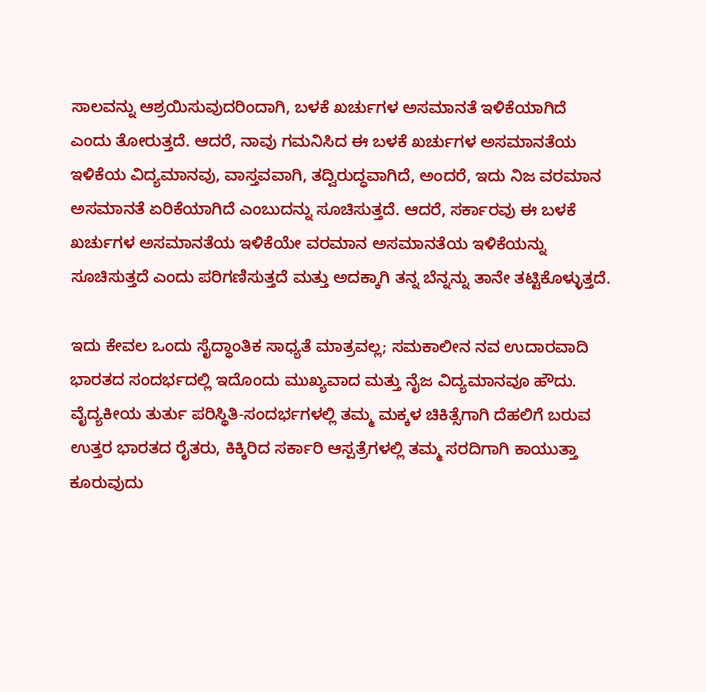ಸಾಲವನ್ನು ಆಶ್ರಯಿಸುವುದರಿಂದಾಗಿ, ಬಳಕೆ ಖರ್ಚುಗಳ ಅಸಮಾನತೆ ಇಳಿಕೆಯಾಗಿದೆ ಎಂದು ತೋರುತ್ತದೆ. ಆದರೆ, ನಾವು ಗಮನಿಸಿದ ಈ ಬಳಕೆ ಖರ್ಚುಗಳ ಅಸಮಾನತೆಯ ಇಳಿಕೆಯ ವಿದ್ಯಮಾನವು, ವಾಸ್ತವವಾಗಿ, ತದ್ವಿರುದ್ಧವಾಗಿದೆ, ಅಂದರೆ, ಇದು ನಿಜ ವರಮಾನ ಅಸಮಾನತೆ ಏರಿಕೆಯಾಗಿದೆ ಎಂಬುದನ್ನು ಸೂಚಿಸುತ್ತದೆ. ಆದರೆ, ಸರ್ಕಾರವು ಈ ಬಳಕೆ ಖರ್ಚುಗಳ ಅಸಮಾನತೆಯ ಇಳಿಕೆಯೇ ವರಮಾನ ಅಸಮಾನತೆಯ ಇಳಿಕೆಯನ್ನು ಸೂಚಿಸುತ್ತದೆ ಎಂದು ಪರಿಗಣಿಸುತ್ತದೆ ಮತ್ತು ಅದಕ್ಕಾಗಿ ತನ್ನ ಬೆನ್ನನ್ನು ತಾನೇ ತಟ್ಟಿಕೊಳ್ಳುತ್ತದೆ.

ಇದು ಕೇವಲ ಒಂದು ಸೈದ್ಧಾಂತಿಕ ಸಾಧ್ಯತೆ ಮಾತ್ರವಲ್ಲ; ಸಮಕಾಲೀನ ನವ ಉದಾರವಾದಿ ಭಾರತದ ಸಂದರ್ಭದಲ್ಲಿ ಇದೊಂದು ಮುಖ್ಯವಾದ ಮತ್ತು ನೈಜ ವಿದ್ಯಮಾನವೂ ಹೌದು. ವೈದ್ಯಕೀಯ ತುರ್ತು ಪರಿಸ್ಥಿತಿ-ಸಂದರ್ಭಗಳಲ್ಲಿ ತಮ್ಮ ಮಕ್ಕಳ ಚಿಕಿತ್ಸೆಗಾಗಿ ದೆಹಲಿಗೆ ಬರುವ ಉತ್ತರ ಭಾರತದ ರೈತರು, ಕಿಕ್ಕಿರಿದ ಸರ್ಕಾರಿ ಆಸ್ಪತ್ರೆಗಳಲ್ಲಿ ತಮ್ಮ ಸರದಿಗಾಗಿ ಕಾಯುತ್ತಾ ಕೂರುವುದು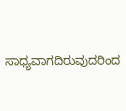ಸಾಧ್ಯವಾಗದಿರುವುದರಿಂದ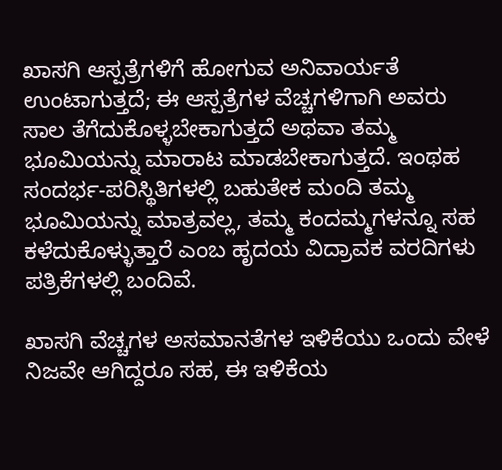ಖಾಸಗಿ ಆಸ್ಪತ್ರೆಗಳಿಗೆ ಹೋಗುವ ಅನಿವಾರ್ಯತೆ ಉಂಟಾಗುತ್ತದೆ; ಈ ಆಸ್ಪತ್ರೆಗಳ ವೆಚ್ಚಗಳಿಗಾಗಿ ಅವರು ಸಾಲ ತೆಗೆದುಕೊಳ್ಳಬೇಕಾಗುತ್ತದೆ ಅಥವಾ ತಮ್ಮ ಭೂಮಿಯನ್ನು ಮಾರಾಟ ಮಾಡಬೇಕಾಗುತ್ತದೆ. ಇಂಥಹ ಸಂದರ್ಭ-ಪರಿಸ್ಥಿತಿಗಳಲ್ಲಿ ಬಹುತೇಕ ಮಂದಿ ತಮ್ಮ ಭೂಮಿಯನ್ನು ಮಾತ್ರವಲ್ಲ, ತಮ್ಮ ಕಂದಮ್ಮಗಳನ್ನೂ ಸಹ ಕಳೆದುಕೊಳ್ಳುತ್ತಾರೆ ಎಂಬ ಹೃದಯ ವಿದ್ರಾವಕ ವರದಿಗಳು ಪತ್ರಿಕೆಗಳಲ್ಲಿ ಬಂದಿವೆ.

ಖಾಸಗಿ ವೆಚ್ಚಗಳ ಅಸಮಾನತೆಗಳ ಇಳಿಕೆಯು ಒಂದು ವೇಳೆ ನಿಜವೇ ಆಗಿದ್ದರೂ ಸಹ, ಈ ಇಳಿಕೆಯ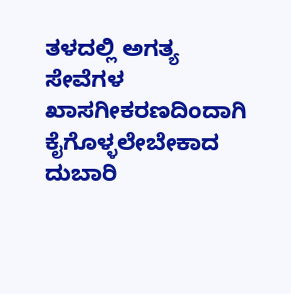ತಳದಲ್ಲಿ ಅಗತ್ಯ ಸೇವೆಗಳ ಖಾಸಗೀಕರಣದಿಂದಾಗಿ ಕೈಗೊಳ್ಳಲೇಬೇಕಾದ ದುಬಾರಿ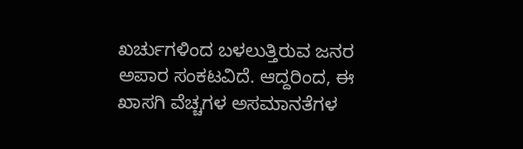ಖರ್ಚುಗಳಿಂದ ಬಳಲುತ್ತಿರುವ ಜನರ ಅಪಾರ ಸಂಕಟವಿದೆ. ಆದ್ದರಿಂದ, ಈ ಖಾಸಗಿ ವೆಚ್ಚಗಳ ಅಸಮಾನತೆಗಳ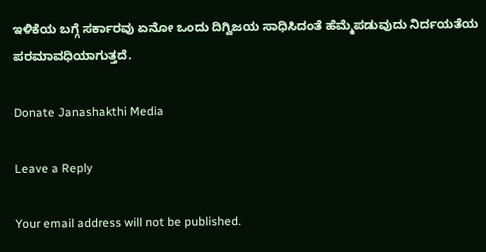ಇಳಿಕೆಯ ಬಗ್ಗೆ ಸರ್ಕಾರವು ಏನೋ ಒಂದು ದಿಗ್ವಿಜಯ ಸಾಧಿಸಿದಂತೆ ಹೆಮ್ಮೆಪಡುವುದು ನಿರ್ದಯತೆಯ ಪರಮಾವಧಿಯಾಗುತ್ತದೆ.

Donate Janashakthi Media

Leave a Reply

Your email address will not be published.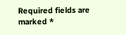Required fields are marked *